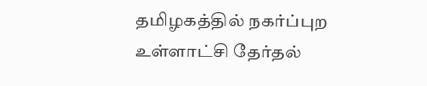தமிழகத்தில் நகர்ப்புற உள்ளாட்சி தேர்தல்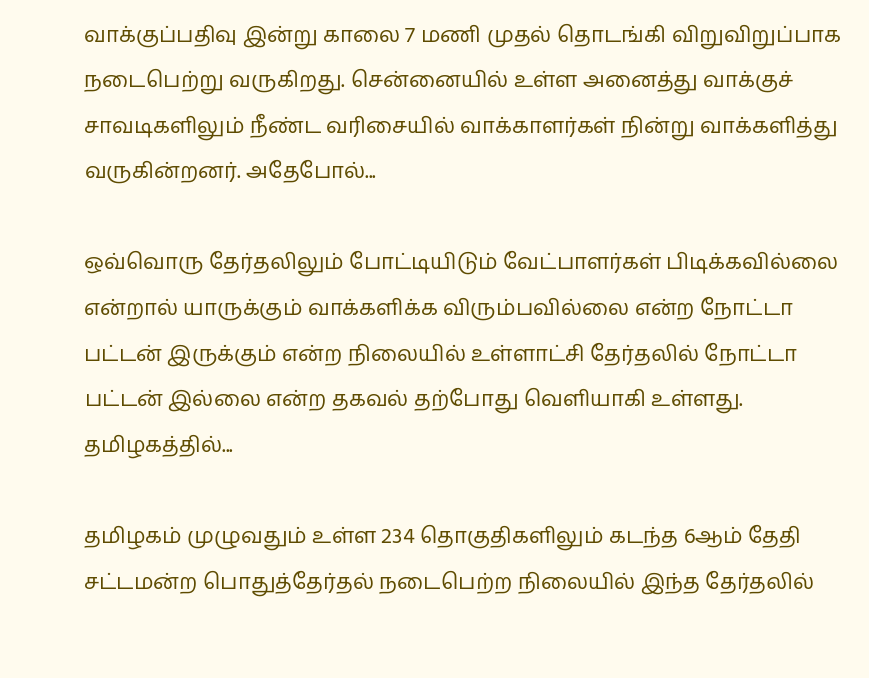வாக்குப்பதிவு இன்று காலை 7 மணி முதல் தொடங்கி விறுவிறுப்பாக நடைபெற்று வருகிறது. சென்னையில் உள்ள அனைத்து வாக்குச் சாவடிகளிலும் நீண்ட வரிசையில் வாக்காளர்கள் நின்று வாக்களித்து வருகின்றனர். அதேபோல்...

ஒவ்வொரு தேர்தலிலும் போட்டியிடும் வேட்பாளர்கள் பிடிக்கவில்லை என்றால் யாருக்கும் வாக்களிக்க விரும்பவில்லை என்ற நோட்டா பட்டன் இருக்கும் என்ற நிலையில் உள்ளாட்சி தேர்தலில் நோட்டா பட்டன் இல்லை என்ற தகவல் தற்போது வெளியாகி உள்ளது. தமிழகத்தில்...

தமிழகம் முழுவதும் உள்ள 234 தொகுதிகளிலும் கடந்த 6ஆம் தேதி சட்டமன்ற பொதுத்தேர்தல் நடைபெற்ற நிலையில் இந்த தேர்தலில்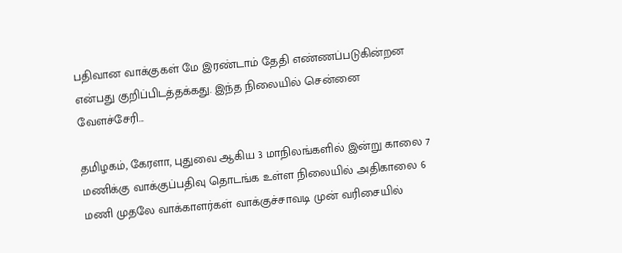பதிவான வாக்குகள் மே இரண்டாம் தேதி எண்ணப்படுகின்றன என்பது குறிப்பிடத்தக்கது. இந்த நிலையில் சென்னை வேளச்சேரி...

தமிழகம், கேரளா, புதுவை ஆகிய 3 மாநிலங்களில் இன்று காலை 7 மணிக்கு வாக்குப்பதிவு தொடங்க உள்ள நிலையில் அதிகாலை 6 மணி முதலே வாக்காளர்கள் வாக்குச்சாவடி முன் வரிசையில்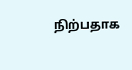நிற்பதாக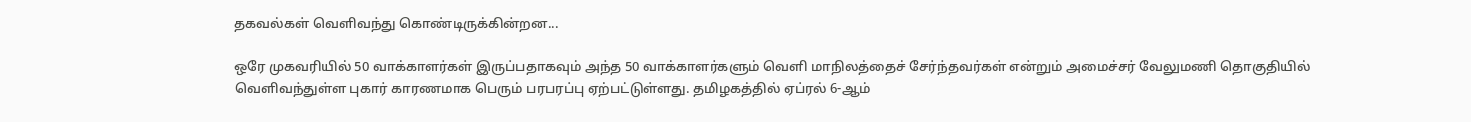தகவல்கள் வெளிவந்து கொண்டிருக்கின்றன...

ஒரே முகவரியில் 50 வாக்காளர்கள் இருப்பதாகவும் அந்த 50 வாக்காளர்களும் வெளி மாநிலத்தைச் சேர்ந்தவர்கள் என்றும் அமைச்சர் வேலுமணி தொகுதியில் வெளிவந்துள்ள புகார் காரணமாக பெரும் பரபரப்பு ஏற்பட்டுள்ளது. தமிழகத்தில் ஏப்ரல் 6-ஆம்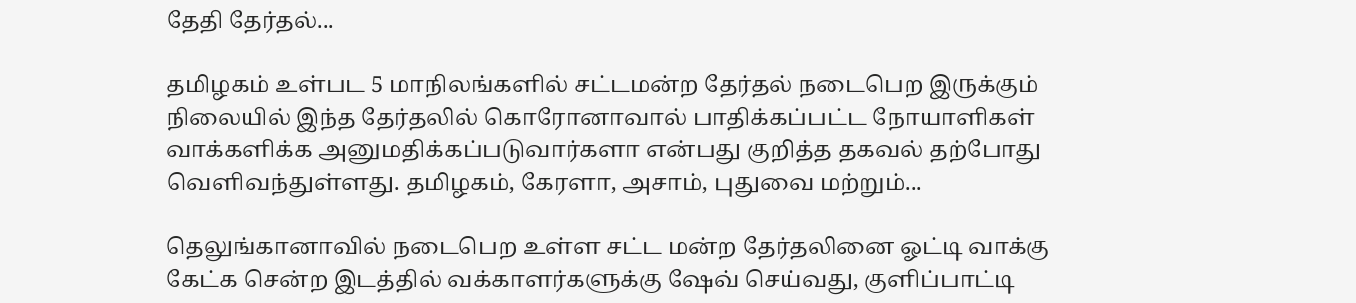தேதி தேர்தல்...

தமிழகம் உள்பட 5 மாநிலங்களில் சட்டமன்ற தேர்தல் நடைபெற இருக்கும் நிலையில் இந்த தேர்தலில் கொரோனாவால் பாதிக்கப்பட்ட நோயாளிகள் வாக்களிக்க அனுமதிக்கப்படுவார்களா என்பது குறித்த தகவல் தற்போது வெளிவந்துள்ளது. தமிழகம், கேரளா, அசாம், புதுவை மற்றும்...

தெலுங்கானாவில் நடைபெற உள்ள சட்ட மன்ற தேர்தலினை ஓட்டி வாக்கு கேட்க சென்ற இடத்தில் வக்காளர்களுக்கு ஷேவ் செய்வது, குளிப்பாட்டி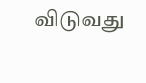விடுவது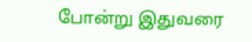போன்று இதுவரை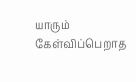யாரும் கேள்விப்பெறாத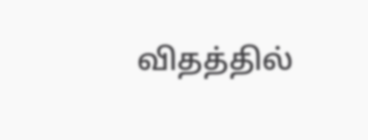விதத்தில்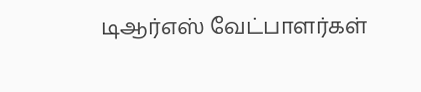டிஆர்எஸ் வேட்பாளர்கள்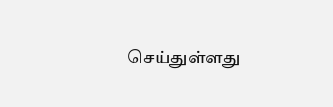செய்துள்ளது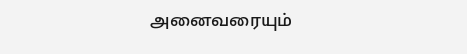அனைவரையும்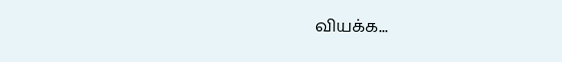வியக்க...